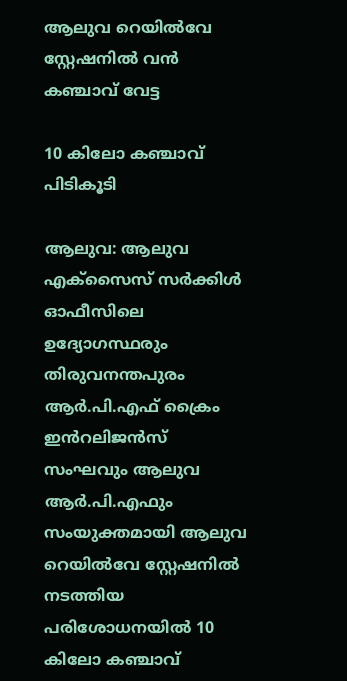ആലുവ റെയിൽവേ സ്റ്റേഷനിൽ വൻ കഞ്ചാവ് വേട്ട

10 കിലോ കഞ്ചാവ് പിടികൂടി

ആലുവ: ആലുവ എക്സൈസ് സർക്കിൾ ഓഫീസിലെ ഉദ്യോഗസ്ഥരും തിരുവനന്തപുരം ആർ.പി.എഫ് ക്രൈം ഇൻറലിജൻസ് സംഘവും ആലുവ ആർ.പി.എഫും സംയുക്തമായി ആലുവ റെയിൽവേ സ്റ്റേഷനിൽ നടത്തിയ പരിശോധനയിൽ 10 കിലോ കഞ്ചാവ്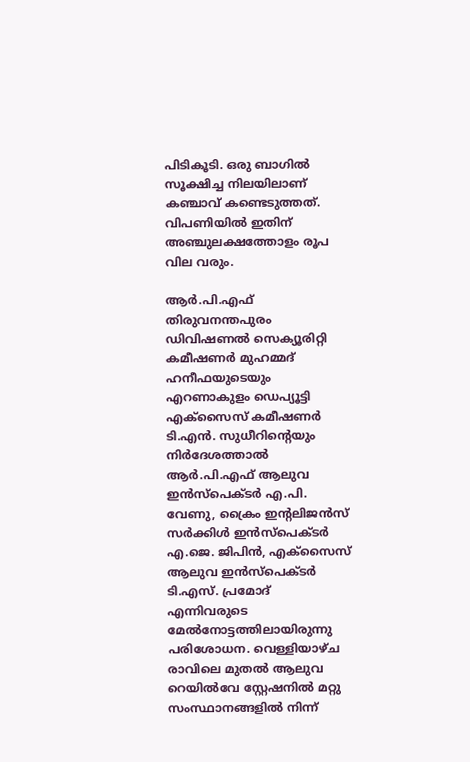പിടികൂടി. ഒരു ബാഗിൽ സൂക്ഷിച്ച നിലയിലാണ് കഞ്ചാവ് കണ്ടെടുത്തത്. വിപണിയിൽ ഇതിന് അഞ്ചുലക്ഷത്തോളം രൂപ വില വരും.

ആർ.പി.എഫ് തിരുവനന്തപുരം ഡിവിഷണൽ സെക്യൂരിറ്റി കമീഷണർ മുഹമ്മദ് ഹനീഫയുടെയും എറണാകുളം ഡെപ്യൂട്ടി എക്സൈസ് കമീഷണർ ടി.എൻ. സുധീറിന്‍റെയും നിർദേശത്താൽ ആർ.പി.എഫ് ആലുവ ഇൻസ്പെക്ടർ എ.പി. വേണു, ക്രൈം ഇന്‍റലിജൻസ് സർക്കിൾ ഇൻസ്പെക്ടർ എ.ജെ. ജിപിൻ, എക്സൈസ് ആലുവ ഇൻസ്പെക്ടർ ടി.എസ്. പ്രമോദ് എന്നിവരുടെ മേൽനോട്ടത്തിലായിരുന്നു പരിശോധന. വെള്ളിയാഴ്ച രാവിലെ മുതൽ ആലുവ റെയിൽവേ സ്റ്റേഷനിൽ മറ്റു സംസ്ഥാനങ്ങളിൽ നിന്ന്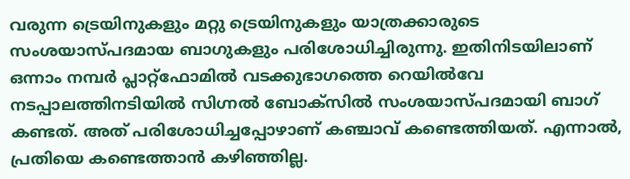വരുന്ന ട്രെയിനുകളും മറ്റു ട്രെയിനുകളും യാത്രക്കാരുടെ സംശയാസ്പദമായ ബാഗുകളും പരിശോധിച്ചിരുന്നു. ഇതിനിടയിലാണ് ഒന്നാം നമ്പർ പ്ലാറ്റ്ഫോമിൽ വടക്കുഭാഗത്തെ റെയിൽവേ നടപ്പാലത്തിനടിയിൽ സിഗ്നൽ ബോക്സിൽ സംശയാസ്പദമായി ബാഗ് കണ്ടത്. അത് പരിശോധിച്ചപ്പോഴാണ് കഞ്ചാവ് കണ്ടെത്തിയത്. എന്നാൽ, പ്രതിയെ കണ്ടെത്താൻ കഴിഞ്ഞില്ല.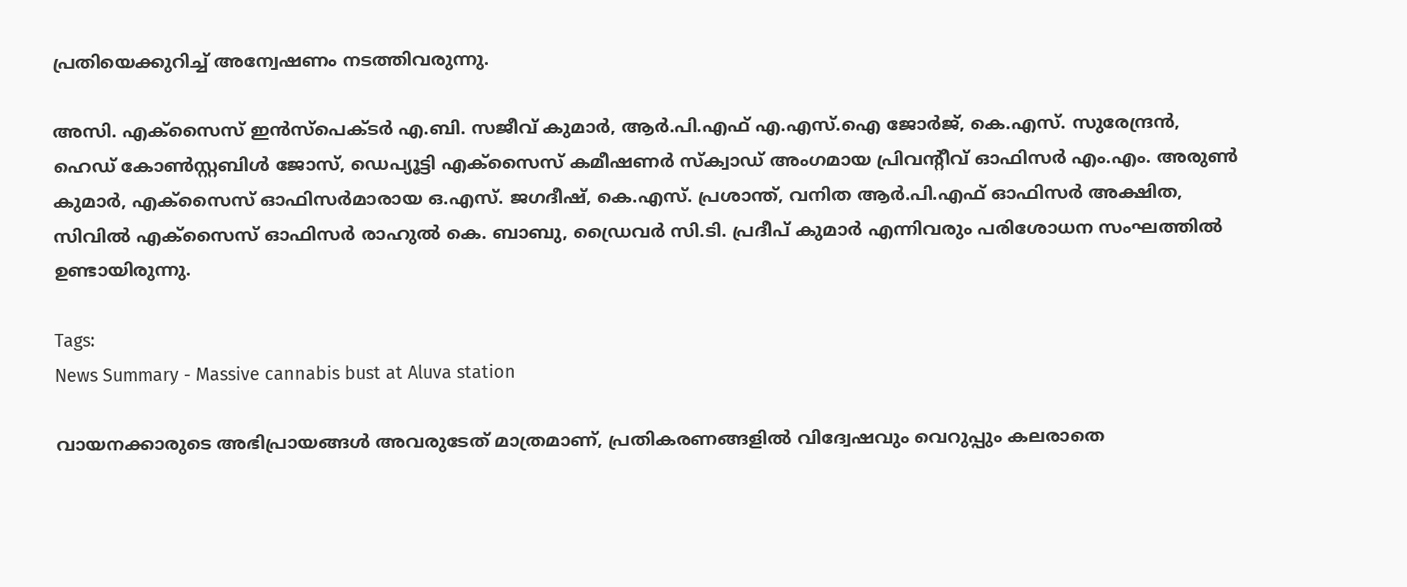പ്രതിയെക്കുറിച്ച് അന്വേഷണം നടത്തിവരുന്നു.

അസി. എക്സൈസ് ഇൻസ്പെക്ടർ എ.ബി. സജീവ് കുമാർ, ആർ.പി.എഫ് എ.എസ്.ഐ ജോർജ്, കെ.എസ്. സുരേന്ദ്രൻ, ഹെഡ് കോൺസ്റ്റബിൾ ജോസ്, ഡെപ്യൂട്ടി എക്സൈസ് കമീഷണർ സ്‌ക്വാഡ് അംഗമായ പ്രിവന്റീവ് ഓഫിസർ എം.എം. അരുൺ കുമാർ, എക്സൈസ് ഓഫിസർമാരായ ഒ.എസ്. ജഗദീഷ്, കെ.എസ്. പ്രശാന്ത്, വനിത ആർ.പി.എഫ് ഓഫിസർ അക്ഷിത, സിവിൽ എക്സൈസ് ഓഫിസർ രാഹുൽ കെ. ബാബു, ഡ്രൈവർ സി.ടി. പ്രദീപ് കുമാർ എന്നിവരും പരിശോധന സംഘത്തിൽ ഉണ്ടായിരുന്നു.

Tags:
News Summary - Massive cannabis bust at Aluva station

വായനക്കാരുടെ അഭിപ്രായങ്ങള്‍ അവരുടേത് മാത്രമാണ്, പ്രതികരണങ്ങളിൽ വിദ്വേഷവും വെറുപ്പും കലരാതെ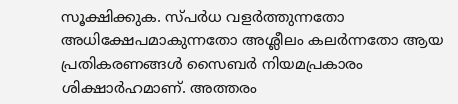സൂക്ഷിക്കുക. സ്പർധ വളർത്തുന്നതോ അധിക്ഷേപമാകുന്നതോ അശ്ലീലം കലർന്നതോ ആയ പ്രതികരണങ്ങൾ സൈബർ നിയമപ്രകാരം ശിക്ഷാർഹമാണ്. അത്തരം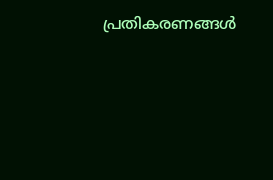പ്രതികരണങ്ങൾ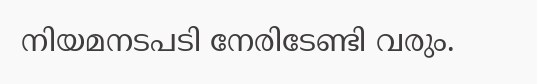നിയമനടപടി നേരിടേണ്ടി വരും.